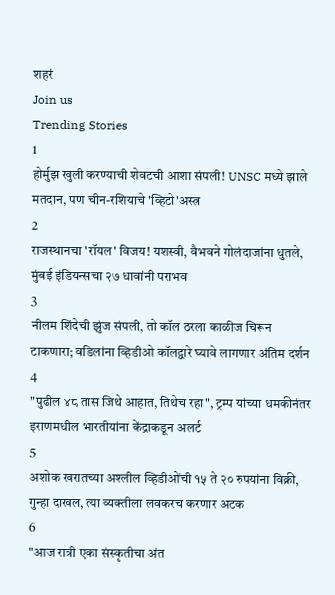शहरं
Join us
Trending Stories
1
होर्मुझ खुली करण्याची शेवटची आशा संपली! UNSC मध्ये झाले मतदान, पण चीन-रशियाचे 'व्हिटो'अस्त्र
2
राजस्थानचा 'रॉयल' विजय! यशस्वी, वैभवने गोलंदाजांना धुतले, मुंबई इंडियन्सचा २७ धावांनी पराभव
3
नीलम शिंदेची झुंज संपली, तो कॉल ठरला काळीज चिरून टाकणारा; वडिलांना व्हिडीओ कॉलद्वारे घ्यावे लागणार अंतिम दर्शन
4
"पुढील ४८ तास जिथे आहात, तिथेच रहा", ट्रम्प यांच्या धमकीनंतर इराणमधील भारतीयांना केंद्राकडून अलर्ट
5
अशोक खरातच्या अश्लील व्हिडीओंची १५ ते २० रुपयांना विक्री, गुन्हा दाखल, त्या व्यक्तीला लवकरच करणार अटक
6
"आज रात्री एका संस्कृतीचा अंत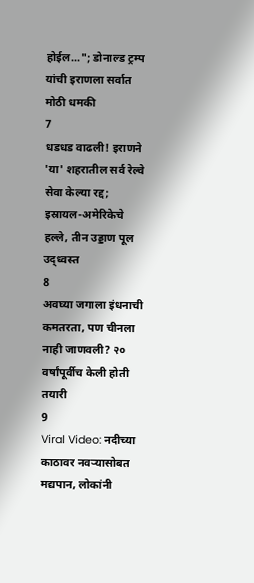होईल..."; डोनाल्ड ट्रम्प यांची इराणला सर्वात मोठी धमकी
7
धडधड वाढली! इराणने 'या' शहरातील सर्व रेल्वे सेवा केल्या रद्द; इस्रायल-अमेरिकेचे हल्ले, तीन उड्डाण पूल उद्ध्वस्त
8
अवघ्या जगाला इंधनाची कमतरता, पण चीनला नाही जाणवली? २० वर्षांपूर्वीच केली होती तयारी
9
Viral Video: नदीच्या काठावर नवऱ्यासोबत मद्यपान, लोकांनी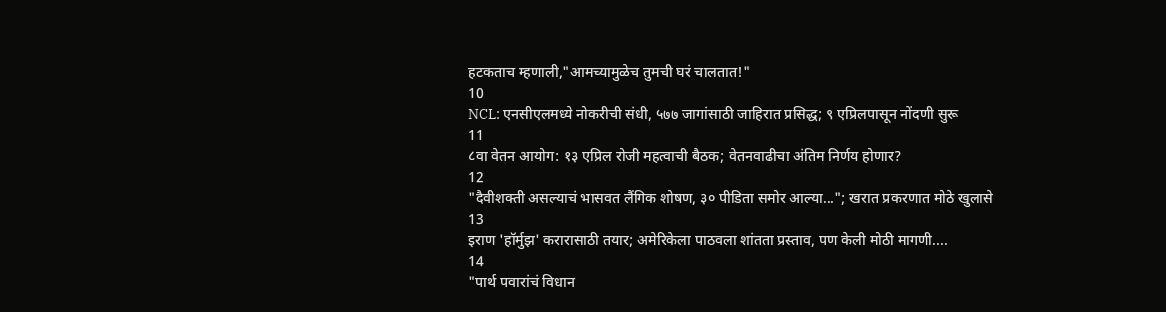हटकताच म्हणाली,"आमच्यामुळेच तुमची घरं चालतात!"
10
NCL: एनसीएलमध्ये नोकरीची संधी, ५७७ जागांसाठी जाहिरात प्रसिद्ध; ९ एप्रिलपासून नोंदणी सुरू
11
८वा वेतन आयोग: १३ एप्रिल रोजी महत्वाची बैठक; वेतनवाढीचा अंतिम निर्णय होणार?
12
"दैवीशक्ती असल्याचं भासवत लैंगिक शोषण, ३० पीडिता समोर आल्या..."; खरात प्रकरणात मोठे खुलासे
13
इराण 'हॉर्मुझ' करारासाठी तयार; अमेरिकेला पाठवला शांतता प्रस्ताव, पण केली मोठी मागणी....
14
"पार्थ पवारांचं विधान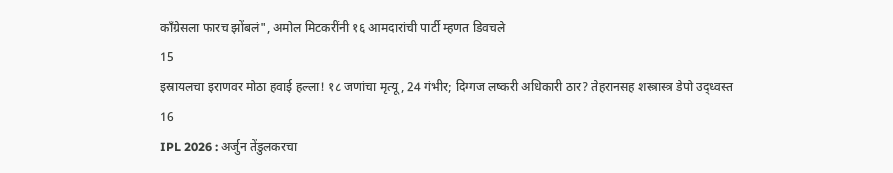काँग्रेसला फारच झोंबलं", अमोल मिटकरींनी १६ आमदारांची पार्टी म्हणत डिवचले
15
इस्रायलचा इराणवर मोठा हवाई हल्ला! १८ जणांचा मृत्यू, 24 गंभीर; दिग्गज लष्करी अधिकारी ठार? तेहरानसह शस्त्रास्त्र डेपो उद्ध्वस्त
16
IPL 2026 : अर्जुन तेंडुलकरचा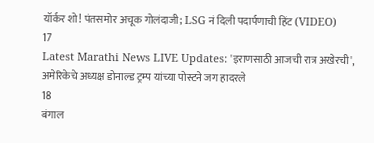यॉर्कर शो! पंतसमोर अचूक गोलंदाजी; LSG नं दिली पदार्पणाची हिंट (VIDEO)
17
Latest Marathi News LIVE Updates: 'इराणसाठी आजची रात्र अखेरची', अमेरिकेचे अध्यक्ष डोनाल्ड ट्रम्प यांच्या पोस्टने जग हादरले
18
बंगाल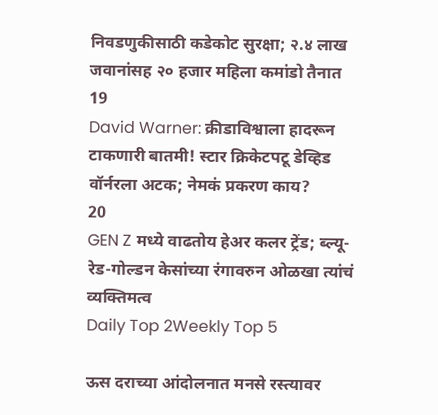निवडणुकीसाठी कडेकोट सुरक्षा; २.४ लाख जवानांसह २० हजार महिला कमांडो तैनात
19
David Warner: क्रीडाविश्वाला हादरून टाकणारी बातमी! स्टार क्रिकेटपटू डेव्हिड वॉर्नरला अटक; नेमकं प्रकरण काय?
20
GEN Z मध्ये वाढतोय हेअर कलर ट्रेंड; ब्ल्यू-रेड-गोल्डन केसांच्या रंगावरुन ओळखा त्यांचं व्यक्तिमत्व
Daily Top 2Weekly Top 5

ऊस दराच्या आंदोलनात मनसे रस्त्यावर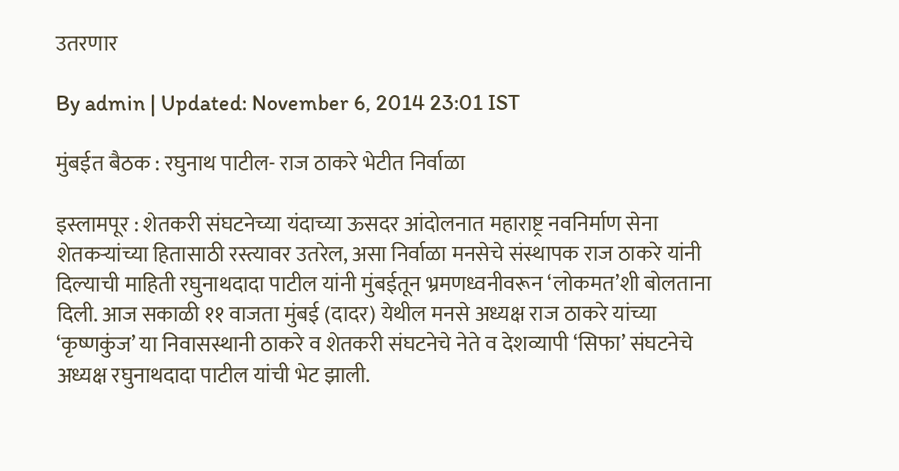उतरणार

By admin | Updated: November 6, 2014 23:01 IST

मुंबईत बैठक : रघुनाथ पाटील- राज ठाकरे भेटीत निर्वाळा

इस्लामपूर : शेतकरी संघटनेच्या यंदाच्या ऊसदर आंदोलनात महाराष्ट्र नवनिर्माण सेना शेतकऱ्यांच्या हितासाठी रस्त्यावर उतरेल, असा निर्वाळा मनसेचे संस्थापक राज ठाकरे यांनी दिल्याची माहिती रघुनाथदादा पाटील यांनी मुंबईतून भ्रमणध्वनीवरून ‘लोकमत’शी बोलताना दिली. आज सकाळी ११ वाजता मुंबई (दादर) येथील मनसे अध्यक्ष राज ठाकरे यांच्या ‘कृष्णकुंज’ या निवासस्थानी ठाकरे व शेतकरी संघटनेचे नेते व देशव्यापी ‘सिफा’ संघटनेचे अध्यक्ष रघुनाथदादा पाटील यांची भेट झाली.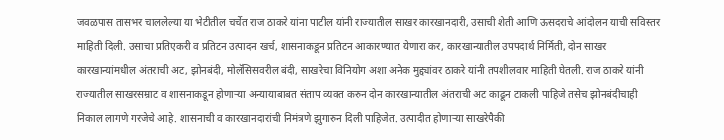जवळपास तासभर चाललेल्या या भेटीतील चर्चेत राज ठाकरे यांना पाटील यांनी राज्यातील साखर कारखानदारी, उसाची शेती आणि ऊसदराचे आंदोलन याची सविस्तर माहिती दिली. उसाचा प्रतिएकरी व प्रतिटन उत्पादन खर्च, शासनाकडून प्रतिटन आकारण्यात येणारा कर, कारखान्यातील उपपदार्थ निर्मिती, दोन साखर कारखान्यांमधील अंतराची अट, झोनबंदी, मोलॅसिसवरील बंदी, साखरेचा विनियोग अशा अनेक मुद्द्यांवर ठाकरे यांनी तपशीलवार माहिती घेतली. राज ठाकरे यांनी राज्यातील साखरसम्राट व शासनाकडून होणाऱ्या अन्यायाबाबत संताप व्यक्त करुन दोन कारखान्यातील अंतराची अट काढून टाकली पाहिजे तसेच झोनबंदीचाही निकाल लागणे गरजेचे आहे. शासनाची व कारखानदारांची निमंत्रणे झुगारुन दिली पाहिजेत. उत्पादीत होणाऱ्या साखरेपैकी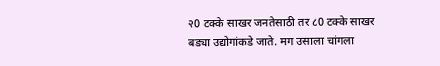२0 टक्के साखर जनतेसाठी तर ८0 टक्के साखर बड्या उद्योगांकडे जाते. मग उसाला चांगला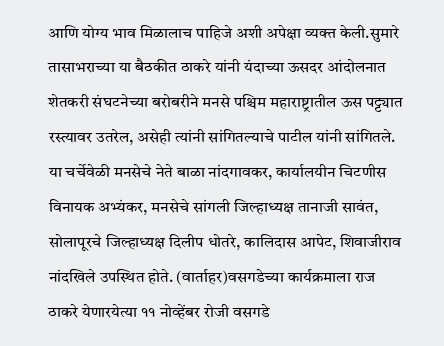आणि योग्य भाव मिळालाच पाहिजे अशी अपेक्षा व्यक्त केली.सुमारे तासाभराच्या या बैठकीत ठाकरे यांनी यंदाच्या ऊसदर आंदोलनात शेतकरी संघटनेच्या बरोबरीने मनसे पश्चिम महाराष्ट्रातील ऊस पट्ट्यात रस्त्यावर उतरेल, असेही त्यांनी सांगितल्याचे पाटील यांनी सांगितले. या चर्चेवेळी मनसेचे नेते बाळा नांदगावकर, कार्यालयीन चिटणीस विनायक अभ्यंकर, मनसेचे सांगली जिल्हाध्यक्ष तानाजी सावंत, सोलापूरचे जिल्हाध्यक्ष दिलीप धोतरे, कालिदास आपेट, शिवाजीराव नांदखिले उपस्थित होते. (वार्ताहर)वसगडेच्या कार्यक्रमाला राज ठाकरे येणारयेत्या ११ नोव्हेंबर रोजी वसगडे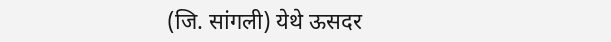(जि. सांगली) येथे ऊसदर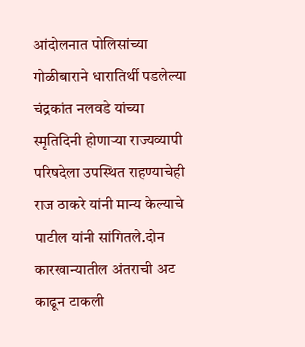आंदोलनात पोलिसांच्या गोळीबाराने धारातिर्थी पडलेल्या चंद्रकांत नलवडे यांच्या स्मृतिदिनी होणाऱ्या राज्यव्यापी परिषदेला उपस्थित राहण्याचेही राज ठाकरे यांनी मान्य केल्याचे पाटील यांनी सांगितले.दोन कारखान्यातील अंतराची अट काढून टाकली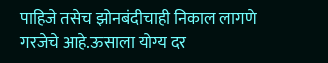पाहिजे तसेच झोनबंदीचाही निकाल लागणे गरजेचे आहे.ऊसाला योग्य दर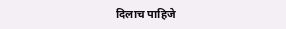दिलाच पाहिजे